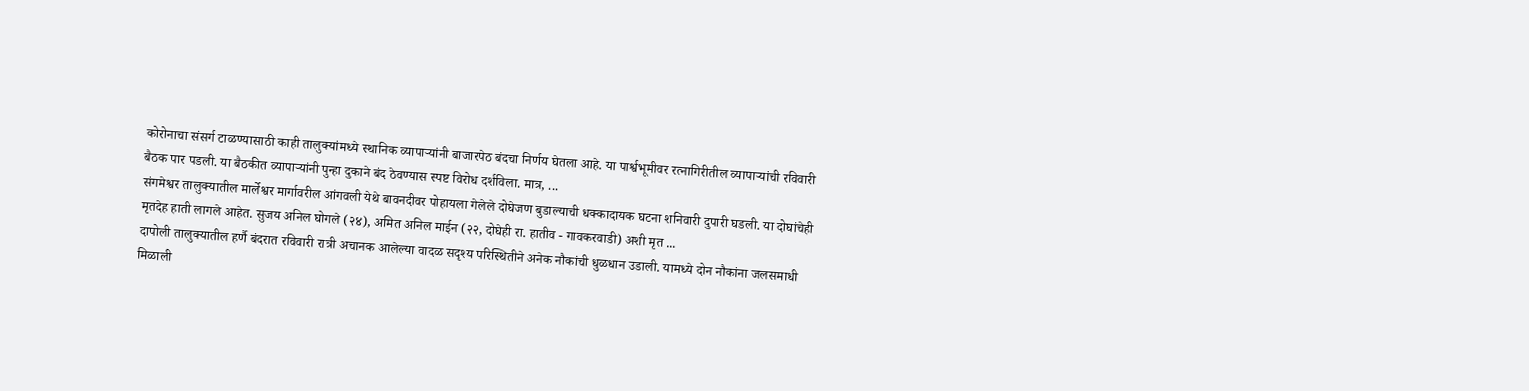कोरोनाचा संसर्ग टाळण्यासाठी काही तालुक्यांमध्ये स्थानिक व्यापाऱ्यांनी बाजारपेठ बंदचा निर्णय घेतला आहे. या पार्श्वभूमीवर रत्नागिरीतील व्यापाऱ्यांची रविवारी बैठक पार पडली. या बैठकीत व्यापाऱ्यांनी पुन्हा दुकाने बंद ठेवण्यास स्पष्ट विरोध दर्शविला. मात्र, ...
संगमेश्वर तालुक्यातील मार्लेश्वर मार्गावरील आंगवली येथे बावनदीवर पोहायला गेलेले दोघेजण बुडाल्याची धक्कादायक घटना शनिवारी दुपारी घडली. या दोघांचेही मृतदेह हाती लागले आहेत. सुजय अनिल घोगले (२४), अमित अनिल माईन (२२, दोघेही रा. हातीव - गावकरवाडी) अशी मृत ...
दापोली तालुक्यातील हर्णै बंदरात रविवारी रात्री अचानक आलेल्या वादळ सदृश्य परिस्थितीने अनेक नौकांची धुळधान उडाली. यामध्ये दोन नौकांना जलसमाधी मिळाली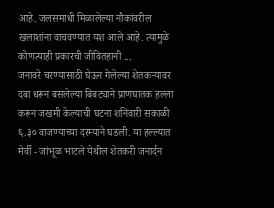आहे. जलसमाधी मिळालेल्या नौकांवरील खलाशांना वाचवण्यात यश आले आहे. त्यामुळे कोणत्याही प्रकारची जीवितहानी ...
जनावरे चरण्यासाठी घेऊन गेलेल्या शेतकऱ्यावर दबा धरून बसलेल्या बिबट्याने प्राणघातक हल्ला करून जखमी केल्याची घटना शनिवारी सकाळी ६.३० वाजण्याच्या दरम्याने घडली. या हल्ल्यात मेर्वी - जांभूळ भाटले येथील शेतकरी जनार्दन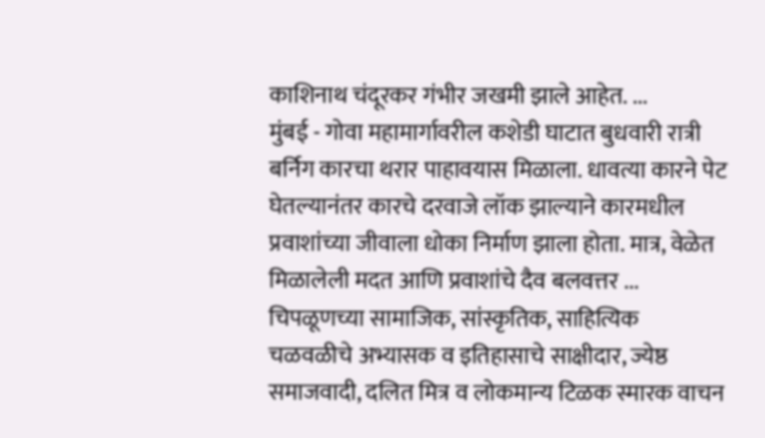काशिनाथ चंदूरकर गंभीर जखमी झाले आहेत. ...
मुंबई - गोवा महामार्गावरील कशेडी घाटात बुधवारी रात्री बर्निग कारचा थरार पाहावयास मिळाला. धावत्या कारने पेट घेतल्यानंतर कारचे दरवाजे लॉक झाल्याने कारमधील प्रवाशांच्या जीवाला धोका निर्माण झाला होता. मात्र, वेळेत मिळालेली मदत आणि प्रवाशांचे दैव बलवत्तर ...
चिपळूणच्या सामाजिक, सांस्कृतिक, साहित्यिक चळवळीचे अभ्यासक व इतिहासाचे साक्षीदार, ज्येष्ठ समाजवादी, दलित मित्र व लोकमान्य टिळक स्मारक वाचन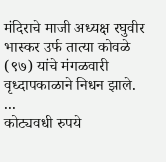मंदिराचे माजी अध्यक्ष रघुवीर भास्कर उर्फ तात्या कोवळे (९७) यांचे मंगळवारी वृध्दापकाळाने निधन झाले. ...
कोट्यवधी रुपये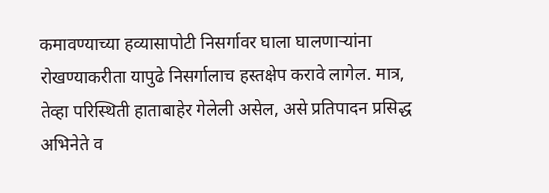कमावण्याच्या हव्यासापोटी निसर्गावर घाला घालणाऱ्यांना रोखण्याकरीता यापुढे निसर्गालाच हस्तक्षेप करावे लागेल. मात्र, तेव्हा परिस्थिती हाताबाहेर गेलेली असेल, असे प्रतिपादन प्रसिद्ध अभिनेते व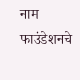नाम फाउंडेशनचे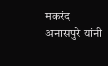मकरंद अनासपुरे यांनी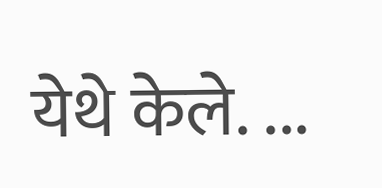येथे केले. ...